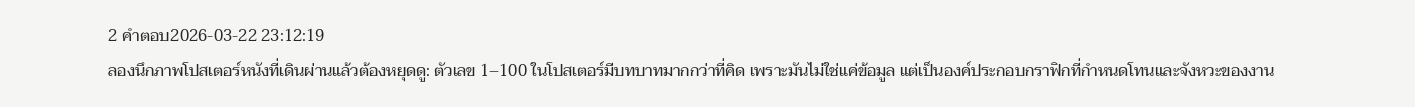2 คำตอบ2026-03-22 23:12:19
ลองนึกภาพโปสเตอร์หนังที่เดินผ่านแล้วต้องหยุดดู: ตัวเลข 1–100 ในโปสเตอร์มีบทบาทมากกว่าที่คิด เพราะมันไม่ใช่แค่ข้อมูล แต่เป็นองค์ประกอบกราฟิกที่กำหนดโทนและจังหวะของงาน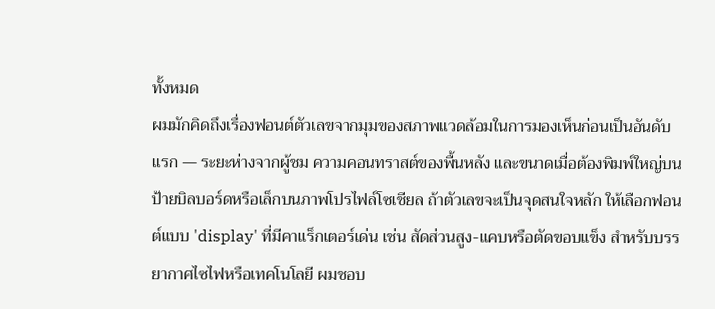ทั้งหมด
ผมมักคิดถึงเรื่องฟอนต์ตัวเลขจากมุมของสภาพแวดล้อมในการมองเห็นก่อนเป็นอันดับแรก — ระยะห่างจากผู้ชม ความคอนทราสต์ของพื้นหลัง และขนาดเมื่อต้องพิมพ์ใหญ่บนป้ายบิลบอร์ดหรือเล็กบนภาพโปรไฟล์โซเชียล ถ้าตัวเลขจะเป็นจุดสนใจหลัก ให้เลือกฟอนต์แบบ 'display' ที่มีคาแร็กเตอร์เด่น เช่น สัดส่วนสูง-แคบหรือตัดขอบแข็ง สำหรับบรรยากาศไซไฟหรือเทคโนโลยี ผมชอบ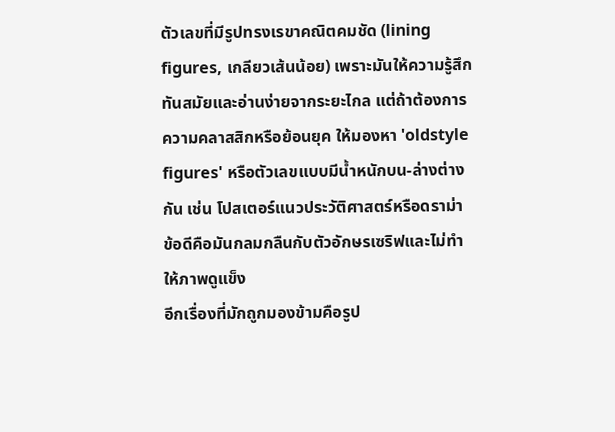ตัวเลขที่มีรูปทรงเรขาคณิตคมชัด (lining figures, เกลียวเส้นน้อย) เพราะมันให้ความรู้สึกทันสมัยและอ่านง่ายจากระยะไกล แต่ถ้าต้องการความคลาสสิกหรือย้อนยุค ให้มองหา 'oldstyle figures' หรือตัวเลขแบบมีน้ำหนักบน-ล่างต่างกัน เช่น โปสเตอร์แนวประวัติศาสตร์หรือดราม่า ข้อดีคือมันกลมกลืนกับตัวอักษรเซริฟและไม่ทำให้ภาพดูแข็ง
อีกเรื่องที่มักถูกมองข้ามคือรูป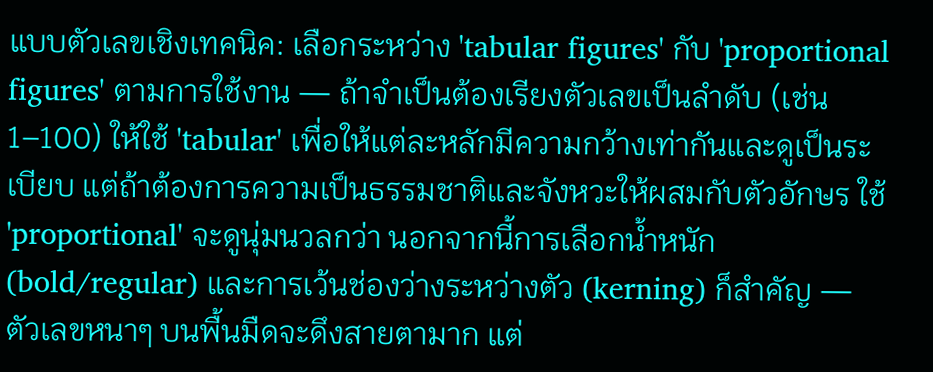แบบตัวเลขเชิงเทคนิค: เลือกระหว่าง 'tabular figures' กับ 'proportional figures' ตามการใช้งาน — ถ้าจำเป็นต้องเรียงตัวเลขเป็นลำดับ (เช่น 1–100) ให้ใช้ 'tabular' เพื่อให้แต่ละหลักมีความกว้างเท่ากันและดูเป็นระเบียบ แต่ถ้าต้องการความเป็นธรรมชาติและจังหวะให้ผสมกับตัวอักษร ใช้ 'proportional' จะดูนุ่มนวลกว่า นอกจากนี้การเลือกน้ำหนัก (bold/regular) และการเว้นช่องว่างระหว่างตัว (kerning) ก็สำคัญ — ตัวเลขหนาๆ บนพื้นมืดจะดึงสายตามาก แต่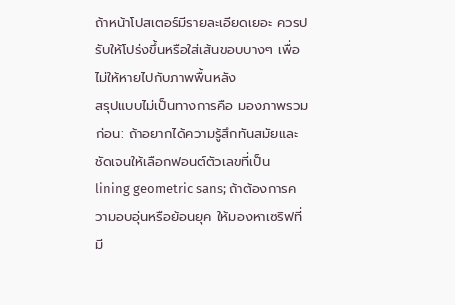ถ้าหน้าโปสเตอร์มีรายละเอียดเยอะ ควรปรับให้โปร่งขึ้นหรือใส่เส้นขอบบางๆ เพื่อไม่ให้หายไปกับภาพพื้นหลัง
สรุปแบบไม่เป็นทางการคือ มองภาพรวมก่อน: ถ้าอยากได้ความรู้สึกทันสมัยและชัดเจนให้เลือกฟอนต์ตัวเลขที่เป็น lining geometric sans; ถ้าต้องการความอบอุ่นหรือย้อนยุค ให้มองหาเซริฟที่มี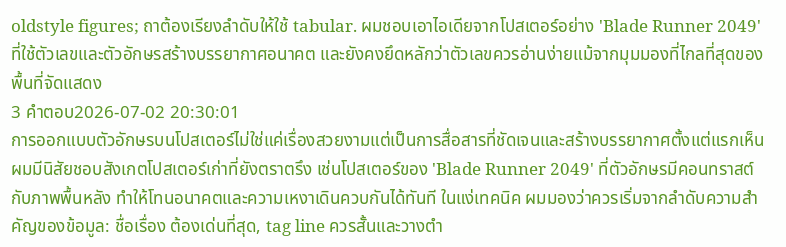oldstyle figures; ถาต้องเรียงลำดับให้ใช้ tabular. ผมชอบเอาไอเดียจากโปสเตอร์อย่าง 'Blade Runner 2049' ที่ใช้ตัวเลขและตัวอักษรสร้างบรรยากาศอนาคต และยังคงยึดหลักว่าตัวเลขควรอ่านง่ายแม้จากมุมมองที่ไกลที่สุดของพื้นที่จัดแสดง
3 คำตอบ2026-07-02 20:30:01
การออกแบบตัวอักษรบนโปสเตอร์ไม่ใช่แค่เรื่องสวยงามแต่เป็นการสื่อสารที่ชัดเจนและสร้างบรรยากาศตั้งแต่แรกเห็น
ผมมีนิสัยชอบสังเกตโปสเตอร์เก่าที่ยังตราตรึง เช่นโปสเตอร์ของ 'Blade Runner 2049' ที่ตัวอักษรมีคอนทราสต์กับภาพพื้นหลัง ทำให้โทนอนาคตและความเหงาเดินควบกันได้ทันที ในแง่เทคนิค ผมมองว่าควรเริ่มจากลำดับความสำคัญของข้อมูล: ชื่อเรื่อง ต้องเด่นที่สุด, tag line ควรสั้นและวางตำ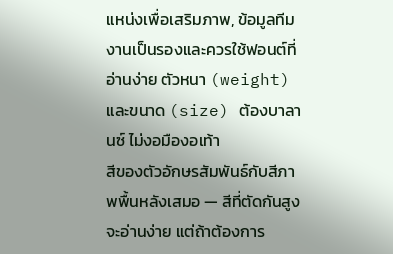แหน่งเพื่อเสริมภาพ, ข้อมูลทีมงานเป็นรองและควรใช้ฟอนต์ที่อ่านง่าย ตัวหนา (weight) และขนาด (size) ต้องบาลานซ์ ไม่งอมืองอเท้า
สีของตัวอักษรสัมพันธ์กับสีภาพพื้นหลังเสมอ — สีที่ตัดกันสูงจะอ่านง่าย แต่ถ้าต้องการ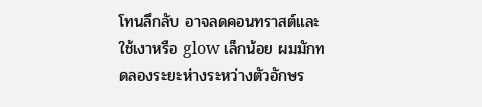โทนลึกลับ อาจลดคอนทราสต์และใช้เงาหรือ glow เล็กน้อย ผมมักทดลองระยะห่างระหว่างตัวอักษร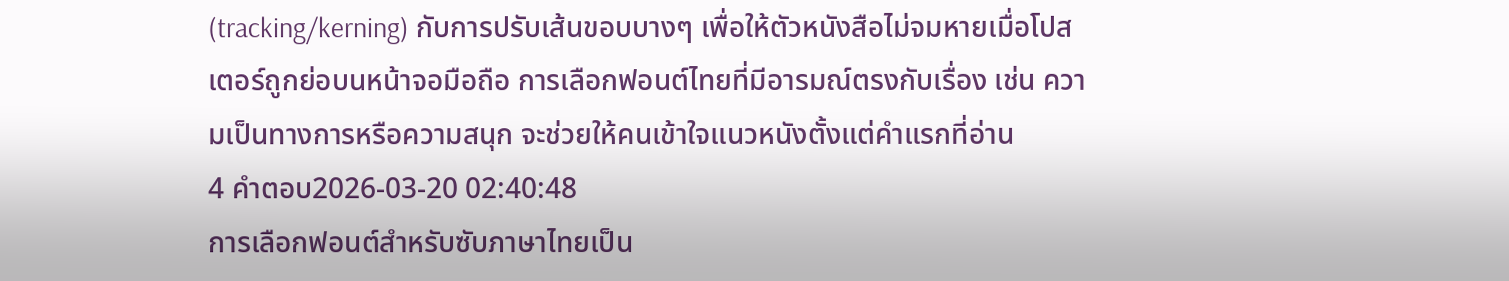(tracking/kerning) กับการปรับเส้นขอบบางๆ เพื่อให้ตัวหนังสือไม่จมหายเมื่อโปสเตอร์ถูกย่อบนหน้าจอมือถือ การเลือกฟอนต์ไทยที่มีอารมณ์ตรงกับเรื่อง เช่น ความเป็นทางการหรือความสนุก จะช่วยให้คนเข้าใจแนวหนังตั้งแต่คำแรกที่อ่าน
4 คำตอบ2026-03-20 02:40:48
การเลือกฟอนต์สำหรับซับภาษาไทยเป็น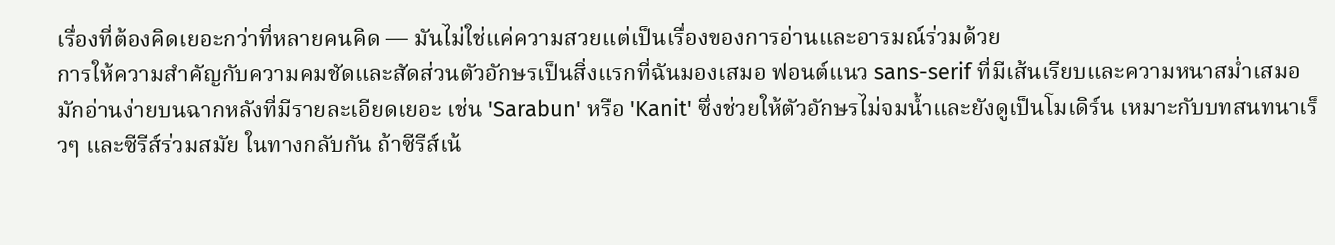เรื่องที่ต้องคิดเยอะกว่าที่หลายคนคิด — มันไม่ใช่แค่ความสวยแต่เป็นเรื่องของการอ่านและอารมณ์ร่วมด้วย
การให้ความสำคัญกับความคมชัดและสัดส่วนตัวอักษรเป็นสิ่งแรกที่ฉันมองเสมอ ฟอนต์แนว sans-serif ที่มีเส้นเรียบและความหนาสม่ำเสมอมักอ่านง่ายบนฉากหลังที่มีรายละเอียดเยอะ เช่น 'Sarabun' หรือ 'Kanit' ซึ่งช่วยให้ตัวอักษรไม่จมน้ำและยังดูเป็นโมเดิร์น เหมาะกับบทสนทนาเร็วๆ และซีรีส์ร่วมสมัย ในทางกลับกัน ถ้าซีรีส์เน้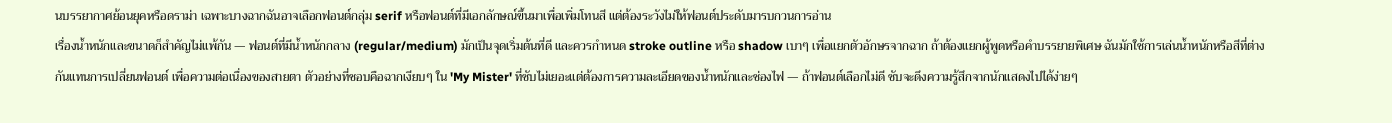นบรรยากาศย้อนยุคหรือดราม่า เฉพาะบางฉากฉันอาจเลือกฟอนต์กลุ่ม serif หรือฟอนต์ที่มีเอกลักษณ์ขึ้นมาเพื่อเพิ่มโทนสี แต่ต้องระวังไม่ให้ฟอนต์ประดับมารบกวนการอ่าน
เรื่องน้ำหนักและขนาดก็สำคัญไม่แพ้กัน — ฟอนต์ที่มีน้ำหนักกลาง (regular/medium) มักเป็นจุดเริ่มต้นที่ดี และควรกำหนด stroke outline หรือ shadow เบาๆ เพื่อแยกตัวอักษรจากฉาก ถ้าต้องแยกผู้พูดหรือคำบรรยายพิเศษ ฉันมักใช้การเล่นน้ำหนักหรือสีที่ต่างกันแทนการเปลี่ยนฟอนต์ เพื่อความต่อเนื่องของสายตา ตัวอย่างที่ชอบคือฉากเงียบๆ ใน 'My Mister' ที่ซับไม่เยอะแต่ต้องการความละเอียดของน้ำหนักและช่องไฟ — ถ้าฟอนต์เลือกไม่ดี ซับจะดึงความรู้สึกจากนักแสดงไปได้ง่ายๆ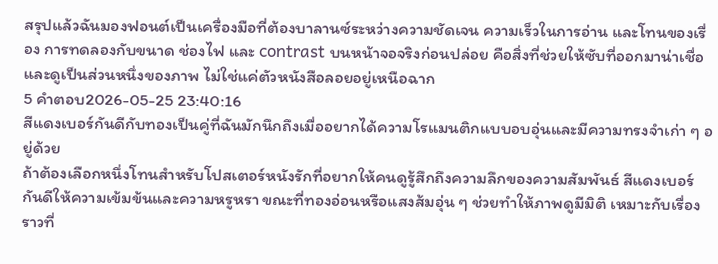สรุปแล้วฉันมองฟอนต์เป็นเครื่องมือที่ต้องบาลานซ์ระหว่างความชัดเจน ความเร็วในการอ่าน และโทนของเรื่อง การทดลองกับขนาด ช่องไฟ และ contrast บนหน้าจอจริงก่อนปล่อย คือสิ่งที่ช่วยให้ซับที่ออกมาน่าเชื่อและดูเป็นส่วนหนึ่งของภาพ ไม่ใช่แค่ตัวหนังสือลอยอยู่เหนือฉาก
5 คำตอบ2026-05-25 23:40:16
สีแดงเบอร์กันดีกับทองเป็นคู่ที่ฉันมักนึกถึงเมื่ออยากได้ความโรแมนติกแบบอบอุ่นและมีความทรงจำเก่า ๆ อยู่ด้วย
ถ้าต้องเลือกหนึ่งโทนสำหรับโปสเตอร์หนังรักที่อยากให้คนดูรู้สึกถึงความลึกของความสัมพันธ์ สีแดงเบอร์กันดีให้ความเข้มข้นและความหรูหรา ขณะที่ทองอ่อนหรือแสงส้มอุ่น ๆ ช่วยทำให้ภาพดูมีมิติ เหมาะกับเรื่องราวที่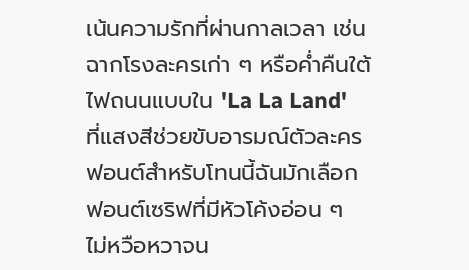เน้นความรักที่ผ่านกาลเวลา เช่นฉากโรงละครเก่า ๆ หรือค่ำคืนใต้ไฟถนนแบบใน 'La La Land' ที่แสงสีช่วยขับอารมณ์ตัวละคร
ฟอนต์สำหรับโทนนี้ฉันมักเลือกฟอนต์เซริฟที่มีหัวโค้งอ่อน ๆ ไม่หวือหวาจน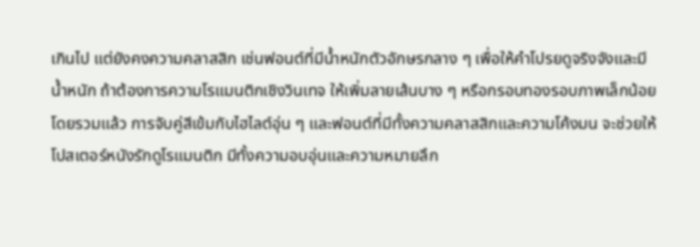เกินไป แต่ยังคงความคลาสสิก เช่นฟอนต์ที่มีน้ำหนักตัวอักษรกลาง ๆ เพื่อให้คำโปรยดูจริงจังและมีน้ำหนัก ถ้าต้องการความโรแมนติกเชิงวินเทจ ให้เพิ่มลายเส้นบาง ๆ หรือกรอบทองรอบภาพเล็กน้อย
โดยรวมแล้ว การจับคู่สีเข้มกับไฮไลต์อุ่น ๆ และฟอนต์ที่มีทั้งความคลาสสิกและความโค้งมน จะช่วยให้โปสเตอร์หนังรักดูโรแมนติก มีทั้งความอบอุ่นและความหมายลึก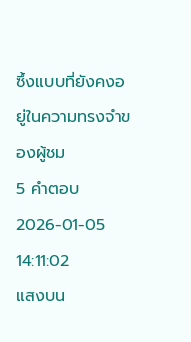ซึ้งแบบที่ยังคงอยู่ในความทรงจำของผู้ชม
5 คำตอบ2026-01-05 14:11:02
แสงบน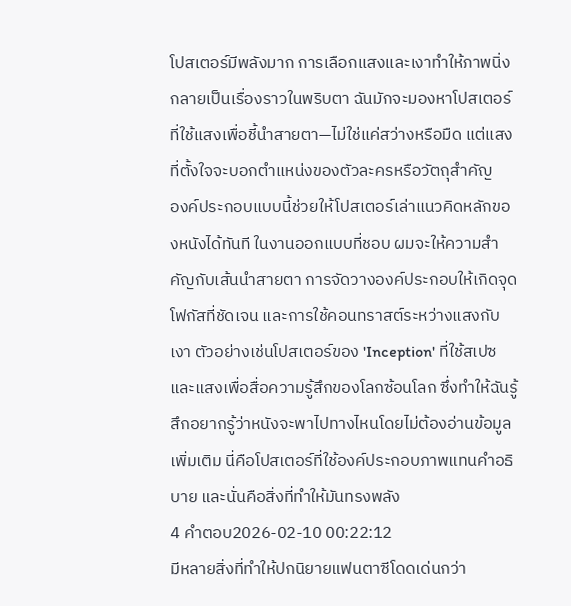โปสเตอร์มีพลังมาก การเลือกแสงและเงาทำให้ภาพนิ่งกลายเป็นเรื่องราวในพริบตา ฉันมักจะมองหาโปสเตอร์ที่ใช้แสงเพื่อชี้นำสายตา—ไม่ใช่แค่สว่างหรือมืด แต่แสงที่ตั้งใจจะบอกตำแหน่งของตัวละครหรือวัตถุสำคัญ
องค์ประกอบแบบนี้ช่วยให้โปสเตอร์เล่าแนวคิดหลักของหนังได้ทันที ในงานออกแบบที่ชอบ ผมจะให้ความสำคัญกับเส้นนำสายตา การจัดวางองค์ประกอบให้เกิดจุดโฟกัสที่ชัดเจน และการใช้คอนทราสต์ระหว่างแสงกับเงา ตัวอย่างเช่นโปสเตอร์ของ 'Inception' ที่ใช้สเปซและแสงเพื่อสื่อความรู้สึกของโลกซ้อนโลก ซึ่งทำให้ฉันรู้สึกอยากรู้ว่าหนังจะพาไปทางไหนโดยไม่ต้องอ่านข้อมูลเพิ่มเติม นี่คือโปสเตอร์ที่ใช้องค์ประกอบภาพแทนคำอธิบาย และนั่นคือสิ่งที่ทำให้มันทรงพลัง
4 คำตอบ2026-02-10 00:22:12
มีหลายสิ่งที่ทำให้ปกนิยายแฟนตาซีโดดเด่นกว่า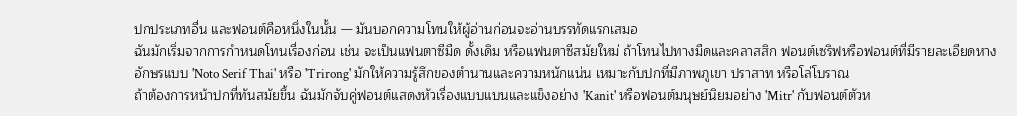ปกประเภทอื่น และฟอนต์คือหนึ่งในนั้น — มันบอกความโทนให้ผู้อ่านก่อนจะอ่านบรรทัดแรกเสมอ
ฉันมักเริ่มจากการกำหนดโทนเรื่องก่อน เช่น จะเป็นแฟนตาซีมืด ดั้งเดิม หรือแฟนตาซีสมัยใหม่ ถ้าโทนไปทางมืดและคลาสสิก ฟอนต์เซริฟหรือฟอนต์ที่มีรายละเอียดหางอักษรแบบ 'Noto Serif Thai' หรือ 'Trirong' มักให้ความรู้สึกของตำนานและความหนักแน่น เหมาะกับปกที่มีภาพภูเขา ปราสาท หรือโล่โบราณ
ถ้าต้องการหน้าปกที่ทันสมัยขึ้น ฉันมักจับคู่ฟอนต์แสดงหัวเรื่องแบบแบนและแข็งอย่าง 'Kanit' หรือฟอนต์มนุษย์นิยมอย่าง 'Mitr' กับฟอนต์ตัวห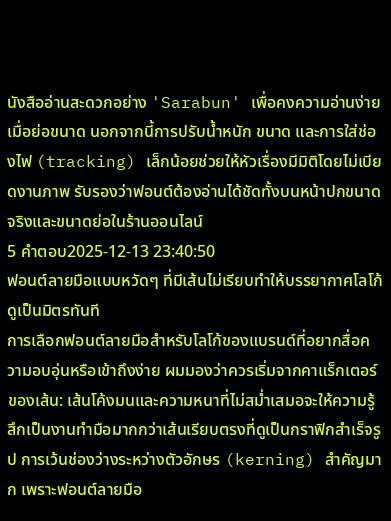นังสืออ่านสะดวกอย่าง 'Sarabun' เพื่อคงความอ่านง่ายเมื่อย่อขนาด นอกจากนี้การปรับน้ำหนัก ขนาด และการใส่ช่องไฟ (tracking) เล็กน้อยช่วยให้หัวเรื่องมีมิติโดยไม่เบียดงานภาพ รับรองว่าฟอนต์ต้องอ่านได้ชัดทั้งบนหน้าปกขนาดจริงและขนาดย่อในร้านออนไลน์
5 คำตอบ2025-12-13 23:40:50
ฟอนต์ลายมือแบบหวัดๆ ที่มีเส้นไม่เรียบทำให้บรรยากาศโลโก้ดูเป็นมิตรทันที
การเลือกฟอนต์ลายมือสำหรับโลโก้ของแบรนด์ที่อยากสื่อความอบอุ่นหรือเข้าถึงง่าย ผมมองว่าควรเริ่มจากคาแร็กเตอร์ของเส้น: เส้นโค้งมนและความหนาที่ไม่สม่ำเสมอจะให้ความรู้สึกเป็นงานทำมือมากกว่าเส้นเรียบตรงที่ดูเป็นกราฟิกสำเร็จรูป การเว้นช่องว่างระหว่างตัวอักษร (kerning) สำคัญมาก เพราะฟอนต์ลายมือ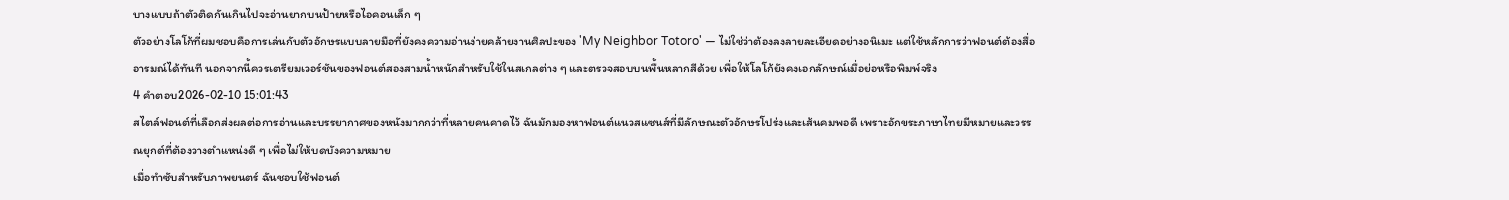บางแบบถ้าตัวติดกันเกินไปจะอ่านยากบนป้ายหรือไอคอนเล็ก ๆ
ตัวอย่างโลโก้ที่ผมชอบคือการเล่นกับตัวอักษรแบบลายมือที่ยังคงความอ่านง่ายคล้ายงานศิลปะของ 'My Neighbor Totoro' — ไม่ใช่ว่าต้องลงลายละเอียดอย่างอนิเมะ แต่ใช้หลักการว่าฟอนต์ต้องสื่ออารมณ์ได้ทันที นอกจากนี้ควรเตรียมเวอร์ชันของฟอนต์สองสามน้ำหนักสำหรับใช้ในสเกลต่าง ๆ และตรวจสอบบนพื้นหลากสีด้วย เพื่อให้โลโก้ยังคงเอกลักษณ์เมื่อย่อหรือพิมพ์จริง
4 คำตอบ2026-02-10 15:01:43
สไตล์ฟอนต์ที่เลือกส่งผลต่อการอ่านและบรรยากาศของหนังมากกว่าที่หลายคนคาดไว้ ฉันมักมองหาฟอนต์แนวสแซนส์ที่มีลักษณะตัวอักษรโปร่งและเส้นคมพอดี เพราะอักขระภาษาไทยมีหมายและวรรณยุกต์ที่ต้องวางตำแหน่งดี ๆ เพื่อไม่ให้บดบังความหมาย
เมื่อทำซับสำหรับภาพยนตร์ ฉันชอบใช้ฟอนต์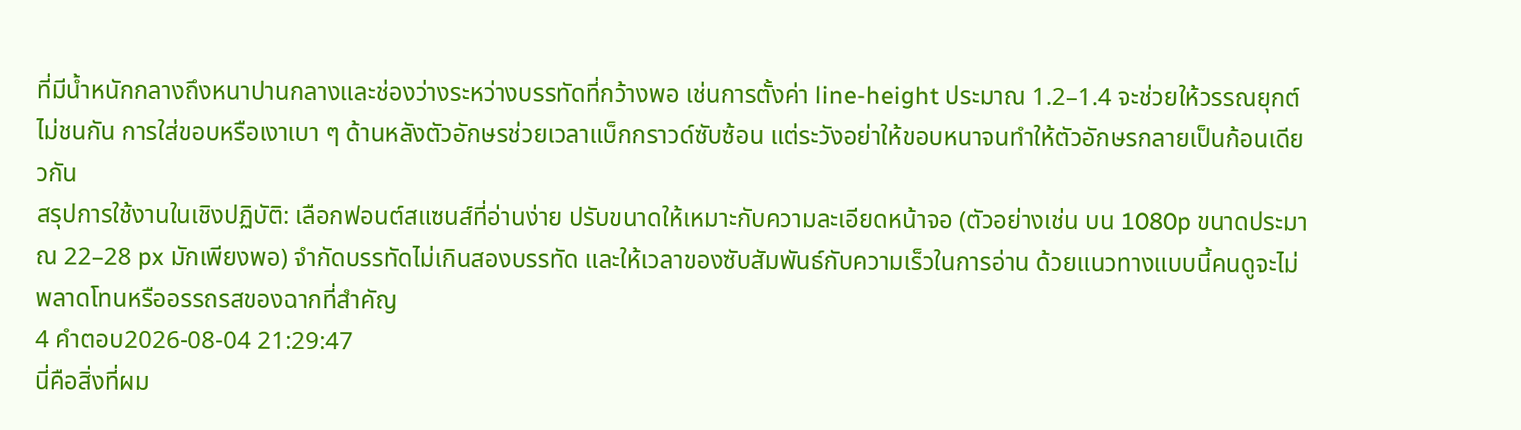ที่มีน้ำหนักกลางถึงหนาปานกลางและช่องว่างระหว่างบรรทัดที่กว้างพอ เช่นการตั้งค่า line-height ประมาณ 1.2–1.4 จะช่วยให้วรรณยุกต์ไม่ชนกัน การใส่ขอบหรือเงาเบา ๆ ด้านหลังตัวอักษรช่วยเวลาแบ็กกราวด์ซับซ้อน แต่ระวังอย่าให้ขอบหนาจนทำให้ตัวอักษรกลายเป็นก้อนเดียวกัน
สรุปการใช้งานในเชิงปฏิบัติ: เลือกฟอนต์สแซนส์ที่อ่านง่าย ปรับขนาดให้เหมาะกับความละเอียดหน้าจอ (ตัวอย่างเช่น บน 1080p ขนาดประมาณ 22–28 px มักเพียงพอ) จำกัดบรรทัดไม่เกินสองบรรทัด และให้เวลาของซับสัมพันธ์กับความเร็วในการอ่าน ด้วยแนวทางแบบนี้คนดูจะไม่พลาดโทนหรืออรรถรสของฉากที่สำคัญ
4 คำตอบ2026-08-04 21:29:47
นี่คือสิ่งที่ผม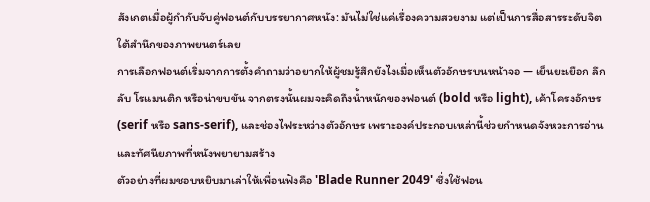สังเกตเมื่อผู้กำกับจับคู่ฟอนต์กับบรรยากาศหนัง: มันไม่ใช่แค่เรื่องความสวยงาม แต่เป็นการสื่อสารระดับจิตใต้สำนึกของภาพยนตร์เลย
การเลือกฟอนต์เริ่มจากการตั้งคำถามว่าอยากให้ผู้ชมรู้สึกยังไงเมื่อเห็นตัวอักษรบนหน้าจอ — เย็นยะเยือก ลึกลับ โรแมนติก หรือน่าขบขัน จากตรงนั้นผมจะคิดถึงน้ำหนักของฟอนต์ (bold หรือ light), เค้าโครงอักษร (serif หรือ sans-serif), และช่องไฟระหว่างตัวอักษร เพราะองค์ประกอบเหล่านี้ช่วยกำหนดจังหวะการอ่านและทัศนียภาพที่หนังพยายามสร้าง
ตัวอย่างที่ผมชอบหยิบมาเล่าให้เพื่อนฟังคือ 'Blade Runner 2049' ซึ่งใช้ฟอน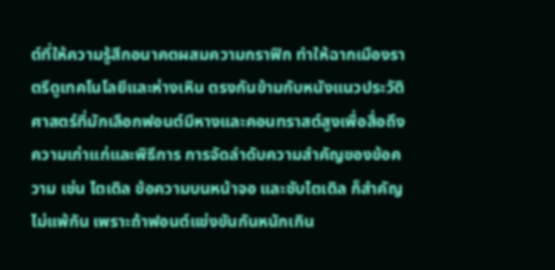ต์ที่ให้ความรู้สึกอนาคตผสมความกราฟิก ทำให้ฉากเมืองราตรีดูเทคโนโลยีและห่างเหิน ตรงกันข้ามกับหนังแนวประวัติศาสตร์ที่มักเลือกฟอนต์มีหางและคอนทราสต์สูงเพื่อสื่อถึงความเก่าแก่และพิธีการ การจัดลำดับความสำคัญของข้อความ เช่น ไตเติล ข้อความบนหน้าจอ และซับไตเติล ก็สำคัญไม่แพ้กัน เพราะถ้าฟอนต์แข่งขันกันหนักเกิน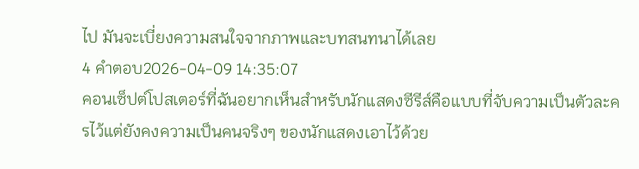ไป มันจะเบี่ยงความสนใจจากภาพและบทสนทนาได้เลย
4 คำตอบ2026-04-09 14:35:07
คอนเซ็ปต์โปสเตอร์ที่ฉันอยากเห็นสำหรับนักแสดงซีรีส์คือแบบที่จับความเป็นตัวละครไว้แต่ยังคงความเป็นคนจริงๆ ของนักแสดงเอาไว้ด้วย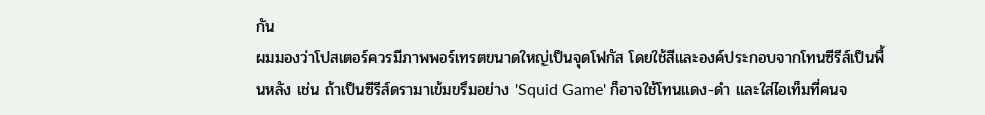กัน
ผมมองว่าโปสเตอร์ควรมีภาพพอร์เทรตขนาดใหญ่เป็นจุดโฟกัส โดยใช้สีและองค์ประกอบจากโทนซีรีส์เป็นพื้นหลัง เช่น ถ้าเป็นซีรีส์ดรามาเข้มขรึมอย่าง 'Squid Game' ก็อาจใช้โทนแดง-ดำ และใส่ไอเท็มที่คนจ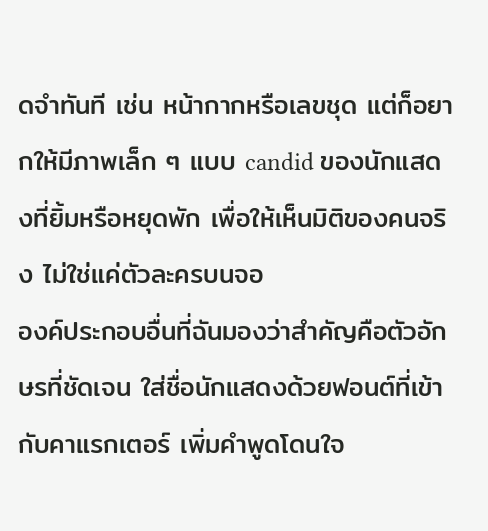ดจำทันที เช่น หน้ากากหรือเลขชุด แต่ก็อยากให้มีภาพเล็ก ๆ แบบ candid ของนักแสดงที่ยิ้มหรือหยุดพัก เพื่อให้เห็นมิติของคนจริง ไม่ใช่แค่ตัวละครบนจอ
องค์ประกอบอื่นที่ฉันมองว่าสำคัญคือตัวอักษรที่ชัดเจน ใส่ชื่อนักแสดงด้วยฟอนต์ที่เข้ากับคาแรกเตอร์ เพิ่มคำพูดโดนใจ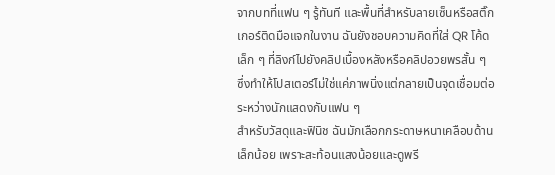จากบทที่แฟน ๆ รู้ทันที และพื้นที่สำหรับลายเซ็นหรือสติ๊กเกอร์ติดมือแจกในงาน ฉันยังชอบความคิดที่ใส่ QR โค้ดเล็ก ๆ ที่ลิงก์ไปยังคลิปเบื้องหลังหรือคลิปอวยพรสั้น ๆ ซึ่งทำให้โปสเตอร์ไม่ใช่แค่ภาพนิ่งแต่กลายเป็นจุดเชื่อมต่อระหว่างนักแสดงกับแฟน ๆ
สำหรับวัสดุและฟินิช ฉันมักเลือกกระดาษหนาเคลือบด้านเล็กน้อย เพราะสะท้อนแสงน้อยและดูพรี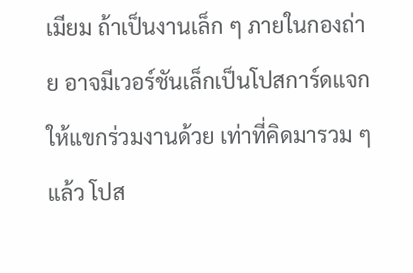เมียม ถ้าเป็นงานเล็ก ๆ ภายในกองถ่าย อาจมีเวอร์ชันเล็กเป็นโปสการ์ดแจกให้แขกร่วมงานด้วย เท่าที่คิดมารวม ๆ แล้ว โปส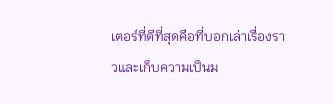เตอร์ที่ดีที่สุดคือที่บอกเล่าเรื่องราวและเก็บความเป็นม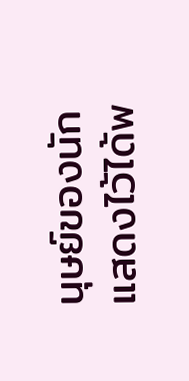นุษย์ของนักแสดงไว้ได้พ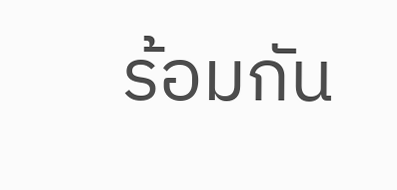ร้อมกัน